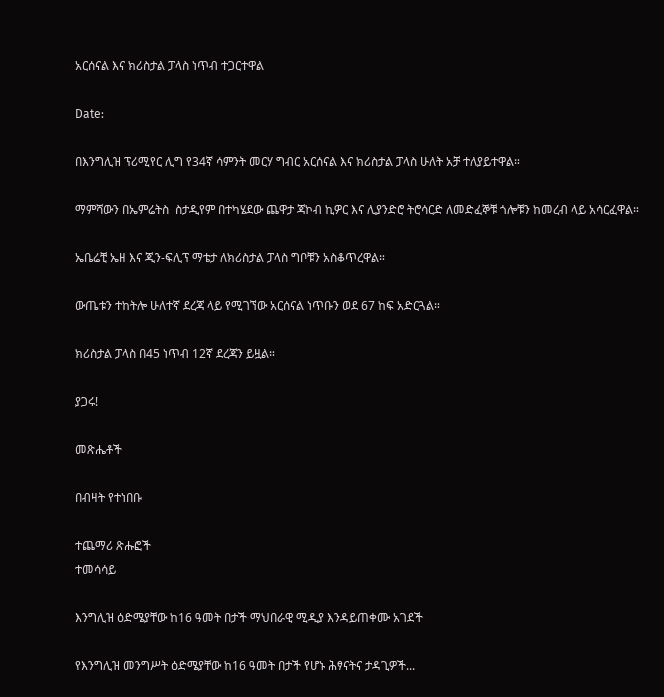አርሰናል እና ክሪስታል ፓላስ ነጥብ ተጋርተዋል

Date:

በእንግሊዝ ፕሪሚየር ሊግ የ34ኛ ሳምንት መርሃ ግብር አርሰናል እና ክሪስታል ፓላስ ሁለት አቻ ተለያይተዋል።

ማምሻውን በኤምሬትስ  ስታዲየም በተካሄደው ጨዋታ ጃኮብ ኪዎር እና ሊያንድሮ ትሮሳርድ ለመድፈኞቹ ጎሎቹን ከመረብ ላይ አሳርፈዋል።

ኤቤሬቺ ኤዘ እና ጂን-ፍሊፕ ማቴታ ለክሪስታል ፓላስ ግቦቹን አስቆጥረዋል።

ውጤቱን ተከትሎ ሁለተኛ ደረጃ ላይ የሚገኘው አርሰናል ነጥቡን ወደ 67 ከፍ አድርጓል።

ክሪስታል ፓላስ በ45 ነጥብ 12ኛ ደረጃን ይዟል።

ያጋሩ!

መጽሔቶች

በብዛት የተነበቡ

ተጨማሪ ጽሑፎች
ተመሳሳይ

እንግሊዝ ዕድሜያቸው ከ16 ዓመት በታች ማህበራዊ ሚዲያ እንዳይጠቀሙ አገደች

የእንግሊዝ መንግሥት ዕድሜያቸው ከ16 ዓመት በታች የሆኑ ሕፃናትና ታዳጊዎች...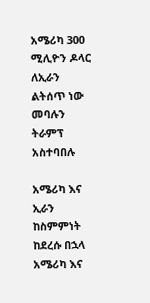አሜሪካ 300 ሚሊዮን ዶላር ለኢራን ልትሰጥ ነው መባሉን ትራምፕ አስተባበሉ

አሜሪካ እና ኢራን ከስምምነት ከደረሱ በኋላ አሜሪካ እና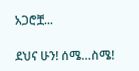አጋሮቿ...

ደህና ሁን! ሰሜ…ስሜ!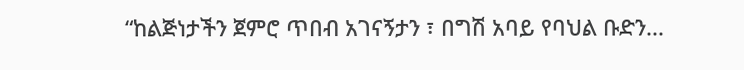“ከልጅነታችን ጀምሮ ጥበብ አገናኝታን ፣ በግሽ አባይ የባህል ቡድን...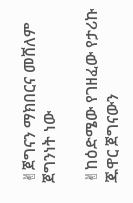✌ጀግናን ማክበርና መሸለም ጀግንነት ነው

✌ከዕድሜው የገዘፈው የታሪኩ ጁዋር ጀግናውን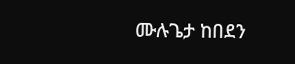ሙሉጌታ ከበደን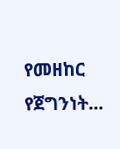የመዘከር የጀግንነት...